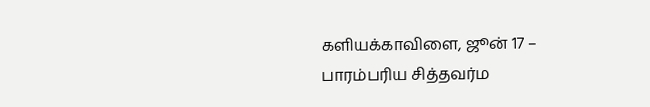களியக்காவிளை, ஜூன் 17 –
பாரம்பரிய சித்தவர்ம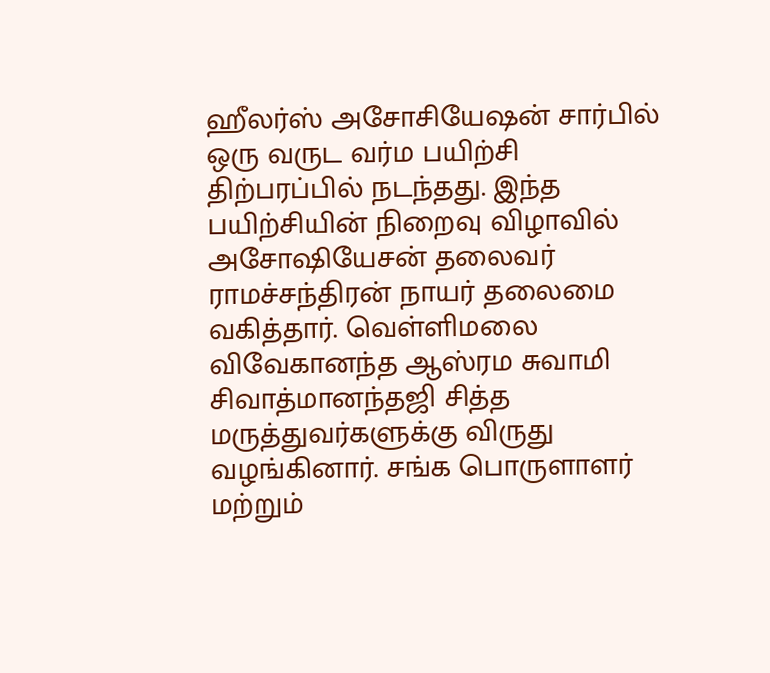ஹீலர்ஸ் அசோசியேஷன் சார்பில் ஒரு வருட வர்ம பயிற்சி திற்பரப்பில் நடந்தது. இந்த பயிற்சியின் நிறைவு விழாவில் அசோஷியேசன் தலைவர் ராமச்சந்திரன் நாயர் தலைமை வகித்தார். வெள்ளிமலை விவேகானந்த ஆஸ்ரம சுவாமி சிவாத்மானந்தஜி சித்த மருத்துவர்களுக்கு விருது வழங்கினார். சங்க பொருளாளர் மற்றும்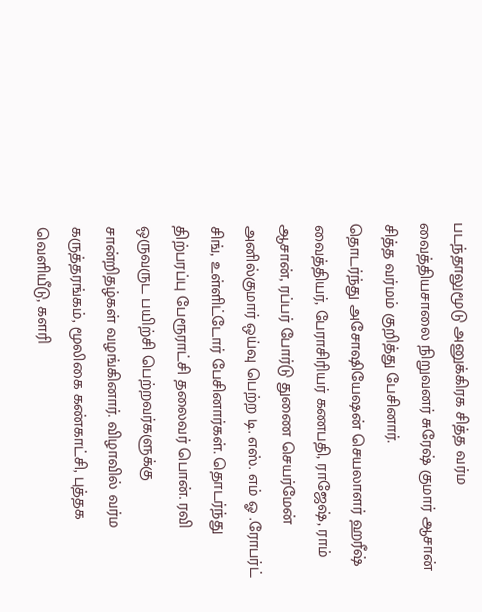படந்தாலுமூடு அனுக்கிரக சித்த வர்ம வைத்தியசாலை நிறுவனர் சுரேஷ் குமார் ஆசான் சித்த வர்மம் குறித்து பேசினார்.
தொடர்ந்து அசோஷியேஷன் செயலாளர் ஹரீஷ் வைத்தியர், பேராசிரியர் கணபதி, ராஜேஷ், ராம் ஆசான், ரப்பர் போர்டு துணை செயர்மேன் அனில்குமார் ஒய்வு பெற்ற டி. எஸ். எம் ஓ .ரோபர்ட் சிங், உள்ளிட்டோர் பேசினார்கள். தொடர்ந்து திற்பரப்பு பேரூராட்சி தலைவர் பொன். ரவி ஒருவருட பயிற்சி பெற்றவர்களுக்கு சான்றிதழ்கள் வழங்கினார். விழாவில் வர்ம கருத்தரங்கம், மூலிகை கண்காட்சி, புத்தக வெளியீடு, களரி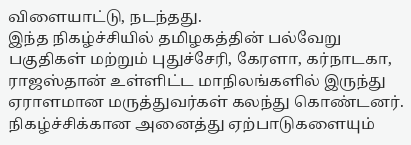விளையாட்டு, நடந்தது.
இந்த நிகழ்ச்சியில் தமிழகத்தின் பல்வேறு பகுதிகள் மற்றும் புதுச்சேரி, கேரளா, கர்நாடகா, ராஜஸ்தான் உள்ளிட்ட மாநிலங்களில் இருந்து ஏராளமான மருத்துவர்கள் கலந்து கொண்டனர். நிகழ்ச்சிக்கான அனைத்து ஏற்பாடுகளையும்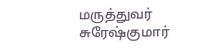மருத்துவர் சுரேஷ்குமார்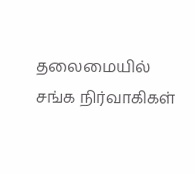தலைமையில் சங்க நிர்வாகிகள்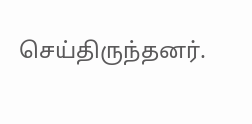செய்திருந்தனர்.